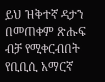ይህ ዝቅተኛ ዳታን በመጠቀም ጽሑፍ ብቻ የሚቀርብበት የቢቢሲ አማርኛ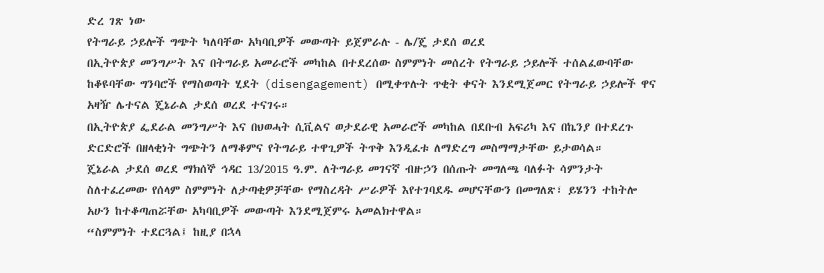ድረ ገጽ ነው
የትግራይ ኃይሎች ግጭት ካለባቸው አካባቢዎች መውጣት ይጀምራሉ - ሌ/ጄ ታደሰ ወረደ
በኢትዮጵያ መንግሥት እና በትግራይ አመራሮች መካከል በተደረሰው ስምምነት መሰረት የትግራይ ኃይሎች ተሰልፈውባቸው ከቆዩባቸው ግንባሮች የማስወጣት ሂደት (disengagement) በሚቀጥሉት ጥቂት ቀናት እንደሚጀመር የትግራይ ኃይሎች ዋና አዛዥ ሌተናል ጄኔራል ታደሰ ወረደ ተናገሩ።
በኢትዮጵያ ፌደራል መንግሥት እና በህወሓት ሲቪልና ወታደራዊ አመራሮች መካከል በደቡብ አፍሪካ እና በኬንያ በተደረጉ ድርድሮች በዘላቂነት ግጭትን ለማቆምና የትግራይ ተዋጊዎች ትጥቅ እንዲፈቱ ለማድረግ መስማማታቸው ይታወሳል።
ጄኔራል ታደሰ ወረደ ማክሰኞ ኅዳር 13/2015 ዓ.ም. ለትግራይ መገናኛ ብዙኃን በሰጡት መግለጫ ባለፉት ሳምንታት ስለተፈረመው የሰላም ስምምነት ለታጣቂዎቻቸው የማስረዳት ሥራዎች እየተገባደዱ መሆናቸውን በመግለጽ፣ ይሄንን ተከትሎ አሁን ከተቆጣጠሯቸው አካባቢዎች መውጣት እንደሚጀምሩ አመልክተዋል።
“ስምምነት ተደርጓል፤ ከዚያ በኋላ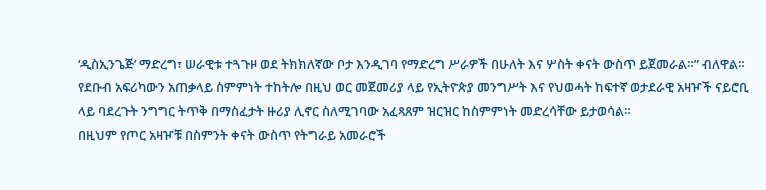‘ዲስኢንጌጅ’ ማድረግ፣ ሠራዊቱ ተጓጉዞ ወደ ትክክለኛው ቦታ እንዲገባ የማድረግ ሥራዎች በሁለት እና ሦስት ቀናት ውስጥ ይጀመራል።” ብለዋል።
የደቡብ አፍሪካውን አጠቃላይ ስምምነት ተከትሎ በዚህ ወር መጀመሪያ ላይ የኢትዮጵያ መንግሥት እና የህወሓት ከፍተኛ ወታደራዊ አዛዦች ናይሮቢ ላይ ባደረጉት ንግግር ትጥቅ በማስፈታት ዙሪያ ሊኖር ስለሚገባው አፈጻጸም ዝርዝር ከስምምነት መድረሳቸው ይታወሳል።
በዚህም የጦር አዛዦቹ በስምንት ቀናት ውስጥ የትግራይ አመራሮች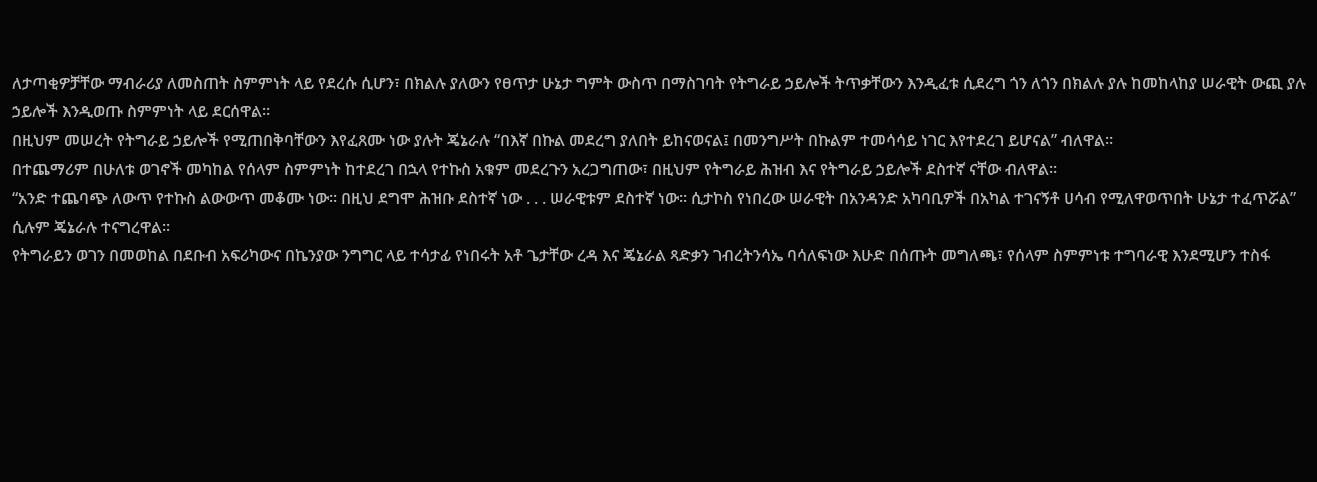ለታጣቂዎቻቸው ማብራሪያ ለመስጠት ስምምነት ላይ የደረሱ ሲሆን፣ በክልሉ ያለውን የፀጥታ ሁኔታ ግምት ውስጥ በማስገባት የትግራይ ኃይሎች ትጥቃቸውን እንዲፈቱ ሲደረግ ጎን ለጎን በክልሉ ያሉ ከመከላከያ ሠራዊት ውጪ ያሉ ኃይሎች እንዲወጡ ስምምነት ላይ ደርሰዋል።
በዚህም መሠረት የትግራይ ኃይሎች የሚጠበቅባቸውን እየፈጸሙ ነው ያሉት ጄኔራሉ “በእኛ በኩል መደረግ ያለበት ይከናወናል፤ በመንግሥት በኩልም ተመሳሳይ ነገር እየተደረገ ይሆናል” ብለዋል።
በተጨማሪም በሁለቱ ወገኖች መካከል የሰላም ስምምነት ከተደረገ በኋላ የተኩስ አቁም መደረጉን አረጋግጠው፣ በዚህም የትግራይ ሕዝብ እና የትግራይ ኃይሎች ደስተኛ ናቸው ብለዋል።
“አንድ ተጨባጭ ለውጥ የተኩስ ልውውጥ መቆሙ ነው። በዚህ ደግሞ ሕዝቡ ደስተኛ ነው . . . ሠራዊቱም ደስተኛ ነው። ሲታኮስ የነበረው ሠራዊት በአንዳንድ አካባቢዎች በአካል ተገናኝቶ ሀሳብ የሚለዋወጥበት ሁኔታ ተፈጥሯል” ሲሉም ጄኔራሉ ተናግረዋል።
የትግራይን ወገን በመወከል በደቡብ አፍሪካውና በኬንያው ንግግር ላይ ተሳታፊ የነበሩት አቶ ጌታቸው ረዳ እና ጄኔራል ጻድቃን ገብረትንሳኤ ባሳለፍነው እሁድ በሰጡት መግለጫ፣ የሰላም ስምምነቱ ተግባራዊ እንደሚሆን ተስፋ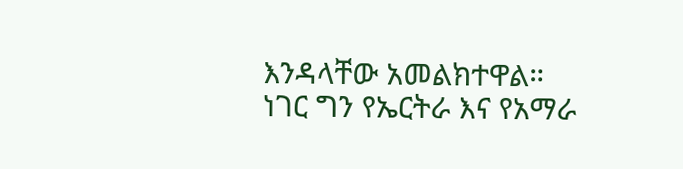እንዳላቸው አመልክተዋል።
ነገር ግን የኤርትራ እና የአማራ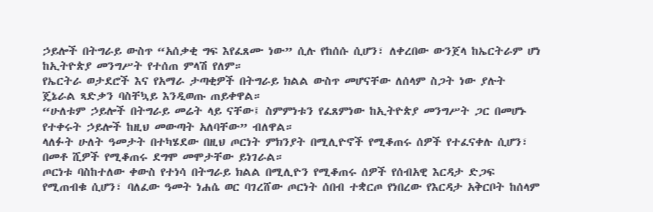ኃይሎች በትግራይ ውስጥ “አሰቃቂ ግፍ እየፈጸሙ ነው” ሲሉ የከሰሱ ሲሆን፣ ለቀረበው ውንጀላ ከኤርትራም ሆነ ከኢትዮጵያ መንግሥት የተሰጠ ምላሽ የለም።
የኤርትራ ወታደሮች እና የአማራ ታጣቂዎች በትግራይ ክልል ውስጥ መሆናቸው ለሰላም ስጋት ነው ያሉት ጄኔራል ጻድቃን ባስቸኳይ እንዲወጡ ጠይቀዋል።
“ሁለቱም ኃይሎች በትግራይ መሬት ላይ ናቸው፤ ስምምነቱን የፈጸምነው ከኢትዮጵያ መንግሥት ጋር በመሆኑ የተቀሩት ኃይሎች ከዚህ መውጣት አለባቸው” ብለዋል።
ላለፉት ሁለት ዓመታት በተካሄደው በዚህ ጦርነት ምክንያት በሚሊዮኖች የሚቆጠሩ ሰዎች የተፈናቀሉ ሲሆን፣ በመቶ ሺዎች የሚቆጠሩ ደግሞ መሞታቸው ይነገራል።
ጦርነቱ ባስከተለው ቀውስ የተነሳ በትግራይ ክልል በሚሊዮን የሚቆጠሩ ሰዎች የሰብአዊ እርዳታ ድጋፍ የሚጠብቁ ሲሆን፣ ባለፈው ዓመት ነሐሴ ወር ባገረሸው ጦርነት ሰበብ ተቋርጦ የነበረው የእርዳታ አቅርቦት ከሰላም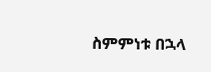ስምምነቱ በኋላ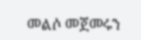መልሶ መጀመሩን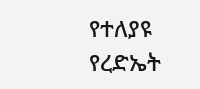የተለያዩ የረድኤት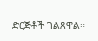ድርጅቶች ገልጸዋል።